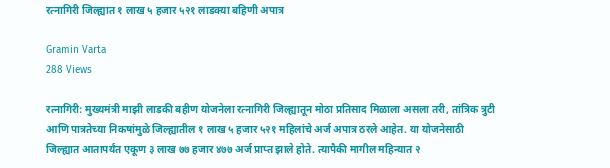रत्नागिरी जिल्ह्यात १ लाख ५ हजार ५२१ लाडक्या बहिणी अपात्र

Gramin Varta
288 Views

रत्नागिरी: मुख्यमंत्री माझी लाडकी बहीण योजनेला रत्नागिरी जिल्ह्यातून मोठा प्रतिसाद मिळाला असला तरी, तांत्रिक त्रुटी आणि पात्रतेच्या निकषांमुळे जिल्ह्यातील १ लाख ५ हजार ५२१ महिलांचे अर्ज अपात्र ठरले आहेत. या योजनेसाठी जिल्ह्यात आतापर्यंत एकूण ३ लाख ७७ हजार ४७७ अर्ज प्राप्त झाले होते. त्यापैकी मागील महिन्यात २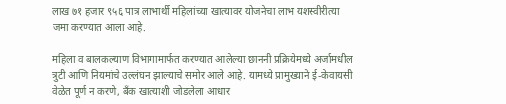लाख ७१ हजार ९५६ पात्र लाभार्थी महिलांच्या खात्यावर योजनेचा लाभ यशस्वीरीत्या जमा करण्यात आला आहे.

महिला व बालकल्याण विभागामार्फत करण्यात आलेल्या छाननी प्रक्रियेमध्ये अर्जामधील त्रुटी आणि नियमांचे उल्लंघन झाल्याचे समोर आले आहे. यामध्ये प्रामुख्याने ई-केवायसी वेळेत पूर्ण न करणे, बँक खात्याशी जोडलेला आधार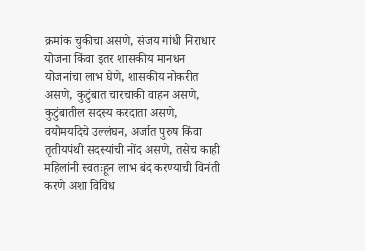क्रमांक चुकीचा असणे, संजय गांधी निराधार योजना किंवा इतर शासकीय मानधन योजनांचा लाभ घेणे, शासकीय नोकरीत असणे, कुटुंबात चारचाकी वाहन असणे, कुटुंबातील सदस्य करदाता असणे, वयोमर्यादेचे उल्लंघन, अर्जात पुरुष किंवा तृतीयपंथी सदस्यांची नोंद असणे, तसेच काही महिलांनी स्वतःहून लाभ बंद करण्याची विनंती करणे अशा विविध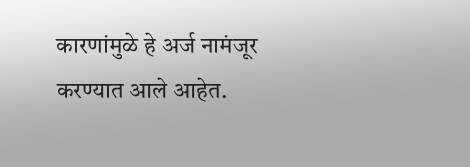कारणांमुळे हे अर्ज नामंजूर करण्यात आले आहेत.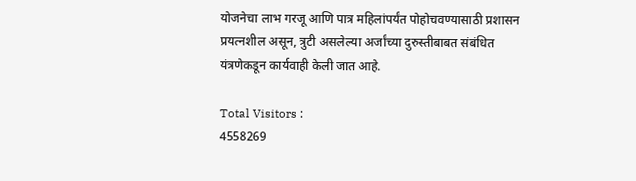योजनेचा लाभ गरजू आणि पात्र महिलांपर्यंत पोहोचवण्यासाठी प्रशासन प्रयत्नशील असून, त्रुटी असलेल्या अर्जांच्या दुरुस्तीबाबत संबंधित यंत्रणेकडून कार्यवाही केली जात आहे.

Total Visitors :
4558269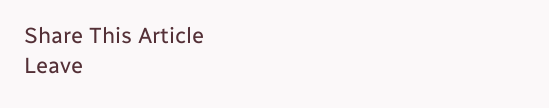Share This Article
Leave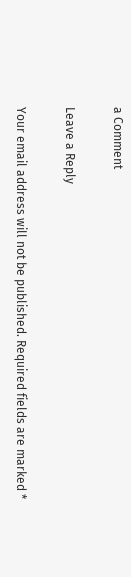a Comment

Leave a Reply

Your email address will not be published. Required fields are marked *